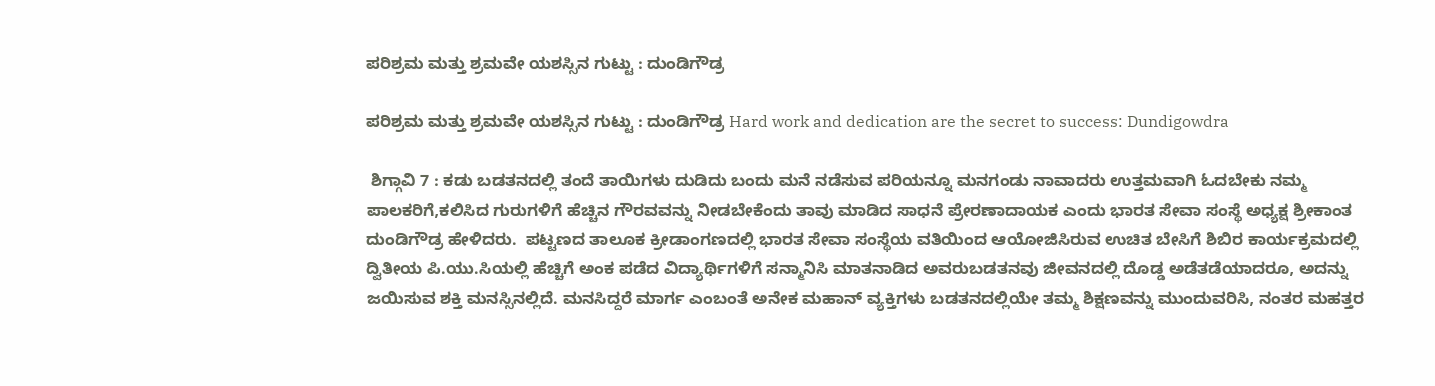ಪರಿಶ್ರಮ ಮತ್ತು ಶ್ರಮವೇ ಯಶಸ್ಸಿನ ಗುಟ್ಟು : ದುಂಡಿಗೌಡ್ರ

ಪರಿಶ್ರಮ ಮತ್ತು ಶ್ರಮವೇ ಯಶಸ್ಸಿನ ಗುಟ್ಟು : ದುಂಡಿಗೌಡ್ರ Hard work and dedication are the secret to success: Dundigowdra

 ಶಿಗ್ಗಾವಿ 7 : ಕಡು ಬಡತನದಲ್ಲಿ ತಂದೆ ತಾಯಿಗಳು ದುಡಿದು ಬಂದು ಮನೆ ನಡೆಸುವ ಪರಿಯನ್ನೂ ಮನಗಂಡು ನಾವಾದರು ಉತ್ತಮವಾಗಿ ಓದಬೇಕು ನಮ್ಮ ಪಾಲಕರಿಗೆ,ಕಲಿಸಿದ ಗುರುಗಳಿಗೆ ಹೆಚ್ಚಿನ ಗೌರವವನ್ನು ನೀಡಬೇಕೆಂದು ತಾವು ಮಾಡಿದ ಸಾಧನೆ ಪ್ರೇರಣಾದಾಯಕ ಎಂದು ಭಾರತ ಸೇವಾ ಸಂಸ್ಥೆ ಅಧ್ಯಕ್ಷ ಶ್ರೀಕಾಂತ ದುಂಡಿಗೌಡ್ರ ಹೇಳಿದರು.  ಪಟ್ಟಣದ ತಾಲೂಕ ಕ್ರೀಡಾಂಗಣದಲ್ಲಿ ಭಾರತ ಸೇವಾ ಸಂಸ್ಥೆಯ ವತಿಯಿಂದ ಆಯೋಜಿಸಿರುವ ಉಚಿತ ಬೇಸಿಗೆ ಶಿಬಿರ ಕಾರ್ಯಕ್ರಮದಲ್ಲಿ ದ್ವಿತೀಯ ಪಿ.ಯು.ಸಿಯಲ್ಲಿ ಹೆಚ್ಚಿಗೆ ಅಂಕ ಪಡೆದ ವಿದ್ಯಾರ್ಥಿಗಳಿಗೆ ಸನ್ಮಾನಿಸಿ ಮಾತನಾಡಿದ ಅವರುಬಡತನವು ಜೀವನದಲ್ಲಿ ದೊಡ್ಡ ಅಡೆತಡೆಯಾದರೂ, ಅದನ್ನು ಜಯಿಸುವ ಶಕ್ತಿ ಮನಸ್ಸಿನಲ್ಲಿದೆ. ಮನಸಿದ್ದರೆ ಮಾರ್ಗ ಎಂಬಂತೆ ಅನೇಕ ಮಹಾನ್ ವ್ಯಕ್ತಿಗಳು ಬಡತನದಲ್ಲಿಯೇ ತಮ್ಮ ಶಿಕ್ಷಣವನ್ನು ಮುಂದುವರಿಸಿ, ನಂತರ ಮಹತ್ತರ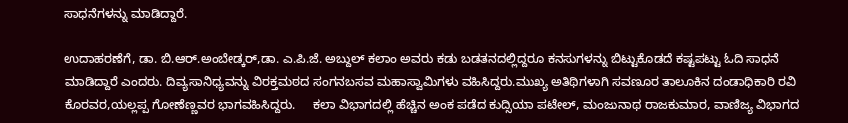ಸಾಧನೆಗಳನ್ನು ಮಾಡಿದ್ದಾರೆ.

ಉದಾಹರಣೆಗೆ, ಡಾ. ಬಿ.ಆರ್‌.ಅಂಬೇಡ್ಕರ್,ಡಾ. ಎ.ಪಿ.ಜೆ. ಅಬ್ದುಲ್ ಕಲಾಂ ಅವರು ಕಡು ಬಡತನದಲ್ಲಿದ್ದರೂ ಕನಸುಗಳನ್ನು ಬಿಟ್ಟುಕೊಡದೆ ಕಷ್ಟಪಟ್ಟು ಓದಿ ಸಾಧನೆ ಮಾಡಿದ್ದಾರೆ ಎಂದರು. ದಿವ್ಯಸಾನಿಧ್ಯವನ್ನು ವಿರಕ್ತಮಠದ ಸಂಗನಬಸವ ಮಹಾಸ್ವಾಮಿಗಳು ವಹಿಸಿದ್ದರು.ಮುಖ್ಯ ಅತಿಥಿಗಳಾಗಿ ಸವಣೂರ ತಾಲೂಕಿನ ದಂಡಾಧಿಕಾರಿ ರವಿ ಕೊರವರ,ಯಲ್ಲಪ್ಪ ಗೋಣೆಣ್ಣವರ ಭಾಗವಹಿಸಿದ್ದರು.     ಕಲಾ ವಿಭಾಗದಲ್ಲಿ ಹೆಚ್ಚಿನ ಅಂಕ ಪಡೆದ ಕುದ್ಸಿಯಾ ಪಟೇಲ್, ಮಂಜುನಾಥ ರಾಜಕುಮಾರ, ವಾಣಿಜ್ಯ ವಿಭಾಗದ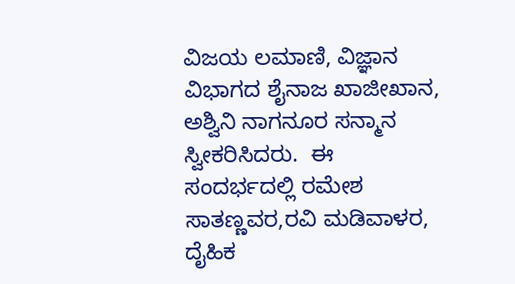ವಿಜಯ ಲಮಾಣಿ, ವಿಜ್ಞಾನ ವಿಭಾಗದ ಶೈನಾಜ ಖಾಜೀಖಾನ, ಅಶ್ವಿನಿ ನಾಗನೂರ ಸನ್ಮಾನ ಸ್ವೀಕರಿಸಿದರು.  ಈ ಸಂದರ್ಭದಲ್ಲಿ ರಮೇಶ ಸಾತಣ್ಣವರ,ರವಿ ಮಡಿವಾಳರ, ದೈಹಿಕ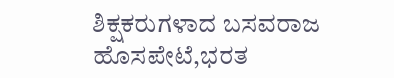ಶಿಕ್ಷಕರುಗಳಾದ ಬಸವರಾಜ ಹೊಸಪೇಟೆ,ಭರತ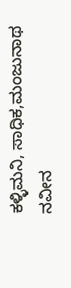ಕಳ್ಳಿಮನಿ, ಸಾಧಿಕ,ಮಂಜುನಾಥ ನವೀನ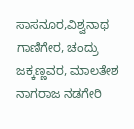ಸಾಸನೂರ,ವಿಶ್ವನಾಥ ಗಾಣಿಗೇರ, ಚಂದ್ರು ಜಕ್ಕಣ್ಣವರ, ಮಾಲತೇಶ ನಾಗರಾಜ ನಡಗೇರಿ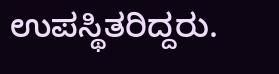ಉಪಸ್ಥಿತರಿದ್ದರು.